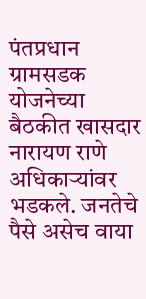पंतप्रधान ग्रामसडक योजनेच्या बैठकीत खासदार नारायण राणे अधिकाऱ्यांवर भडकले. जनतेचे पैसे असेच वाया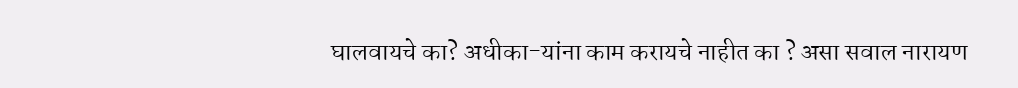घालवायचे का? अधीका-यांना काम करायचे नाहीत का ? असा सवाल नारायण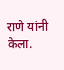राणे यांनी केला.